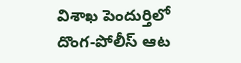విశాఖ పెందుర్తిలో దొంగ-పోలీస్ ఆట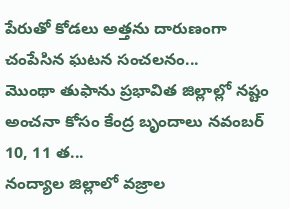పేరుతో కోడలు అత్తను దారుణంగా చంపేసిన ఘటన సంచలనం...
మొంథా తుఫాను ప్రభావిత జిల్లాల్లో నష్టం అంచనా కోసం కేంద్ర బృందాలు నవంబర్ 10, 11 త...
నంద్యాల జిల్లాలో వజ్రాల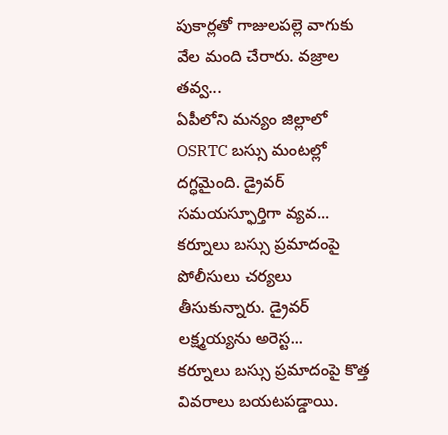పుకార్లతో గాజులపల్లె వాగుకు వేల మంది చేరారు. వజ్రాల తవ్వ...
ఏపీలోని మన్యం జిల్లాలో OSRTC బస్సు మంటల్లో దగ్ధమైంది. డ్రైవర్ సమయస్ఫూర్తిగా వ్యవ...
కర్నూలు బస్సు ప్రమాదంపై పోలీసులు చర్యలు తీసుకున్నారు. డ్రైవర్ లక్ష్మయ్యను అరెస్ట...
కర్నూలు బస్సు ప్రమాదంపై కొత్త వివరాలు బయటపడ్డాయి.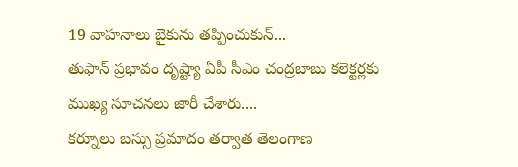19 వాహనాలు బైకును తప్పించుకున్...
తుఫాన్ ప్రభావం దృష్ట్యా ఏపీ సీఎం చంద్రబాబు కలెక్టర్లకు ముఖ్య సూచనలు జారీ చేశారు....
కర్నూలు బస్సు ప్రమాదం తర్వాత తెలంగాణ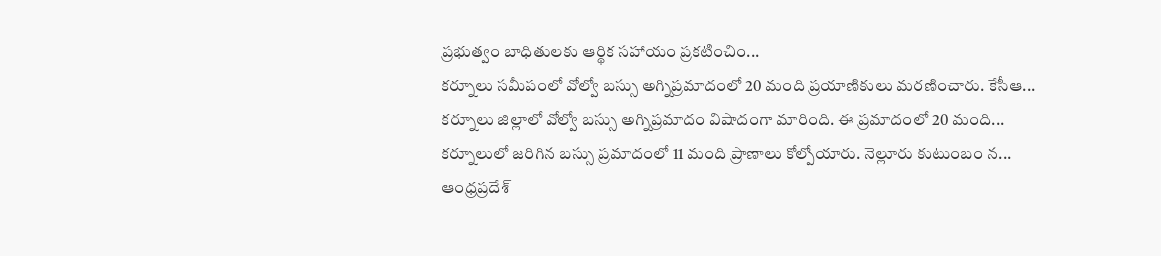ప్రభుత్వం బాధితులకు ఆర్థిక సహాయం ప్రకటించిం...
కర్నూలు సమీపంలో వోల్వో బస్సు అగ్నిప్రమాదంలో 20 మంది ప్రయాణికులు మరణించారు. కేసీఆ...
కర్నూలు జిల్లాలో వోల్వో బస్సు అగ్నిప్రమాదం విషాదంగా మారింది. ఈ ప్రమాదంలో 20 మంది...
కర్నూలులో జరిగిన బస్సు ప్రమాదంలో 11 మంది ప్రాణాలు కోల్పోయారు. నెల్లూరు కుటుంబం న...
ఆంధ్రప్రదేశ్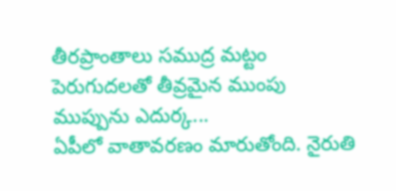తీరప్రాంతాలు సముద్ర మట్టం పెరుగుదలతో తీవ్రమైన ముంపు ముప్పును ఎదుర్క...
ఏపీలో వాతావరణం మారుతోంది. నైరుతి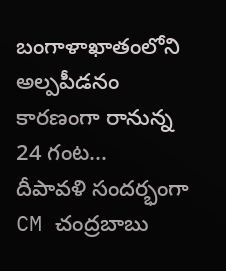బంగాళాఖాతంలోని అల్పపీడనం కారణంగా రానున్న 24 గంట...
దీపావళి సందర్భంగా CM చంద్రబాబు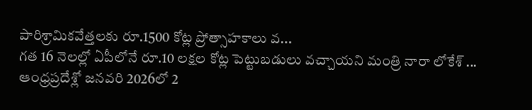పారిశ్రామికవేత్తలకు రూ.1500 కోట్ల ప్రోత్సాహకాలు వ...
గత 16 నెలల్లో ఏపీలోనే రూ.10 లక్షల కోట్ల పెట్టుబడులు వచ్చాయని మంత్రి నారా లోకేశ్ ...
ఆంధ్రప్రదేశ్లో జనవరి 2026లో 2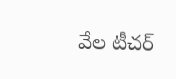వేల టీచర్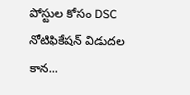పోస్టుల కోసం DSC నోటిఫికేషన్ విడుదల కాన...